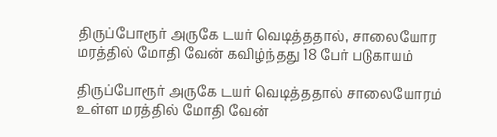திருப்போரூர் அருகே டயர் வெடித்ததால், சாலையோர மரத்தில் மோதி வேன் கவிழ்ந்தது 18 பேர் படுகாயம்

திருப்போரூர் அருகே டயர் வெடித்ததால் சாலையோரம் உள்ள மரத்தில் மோதி வேன்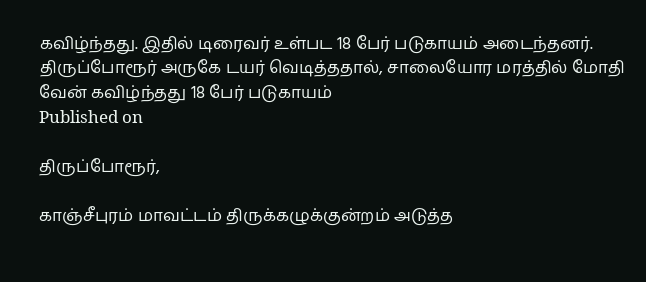கவிழ்ந்தது. இதில் டிரைவர் உள்பட 18 பேர் படுகாயம் அடைந்தனர்.
திருப்போரூர் அருகே டயர் வெடித்ததால், சாலையோர மரத்தில் மோதி வேன் கவிழ்ந்தது 18 பேர் படுகாயம்
Published on

திருப்போரூர்,

காஞ்சீபுரம் மாவட்டம் திருக்கழுக்குன்றம் அடுத்த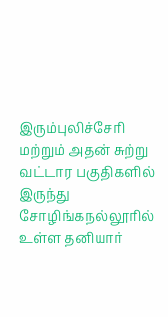இரும்புலிச்சேரி மற்றும் அதன் சுற்று வட்டார பகுதிகளில் இருந்து சோழிங்கநல்லூரில் உள்ள தனியார்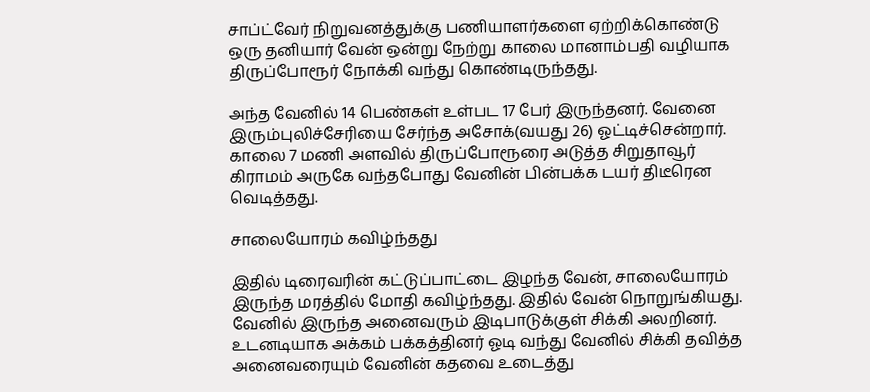சாப்ட்வேர் நிறுவனத்துக்கு பணியாளர்களை ஏற்றிக்கொண்டு ஒரு தனியார் வேன் ஒன்று நேற்று காலை மானாம்பதி வழியாக திருப்போரூர் நோக்கி வந்து கொண்டிருந்தது.

அந்த வேனில் 14 பெண்கள் உள்பட 17 பேர் இருந்தனர். வேனை இரும்புலிச்சேரியை சேர்ந்த அசோக்(வயது 26) ஓட்டிச்சென்றார். காலை 7 மணி அளவில் திருப்போரூரை அடுத்த சிறுதாவூர் கிராமம் அருகே வந்தபோது வேனின் பின்பக்க டயர் திடீரென வெடித்தது.

சாலையோரம் கவிழ்ந்தது

இதில் டிரைவரின் கட்டுப்பாட்டை இழந்த வேன், சாலையோரம் இருந்த மரத்தில் மோதி கவிழ்ந்தது. இதில் வேன் நொறுங்கியது. வேனில் இருந்த அனைவரும் இடிபாடுக்குள் சிக்கி அலறினர். உடனடியாக அக்கம் பக்கத்தினர் ஓடி வந்து வேனில் சிக்கி தவித்த அனைவரையும் வேனின் கதவை உடைத்து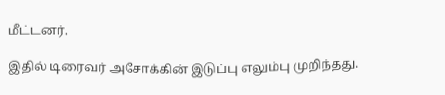மீட்டனர்.

இதில் டிரைவர் அசோக்கின் இடுப்பு எலும்பு முறிந்தது.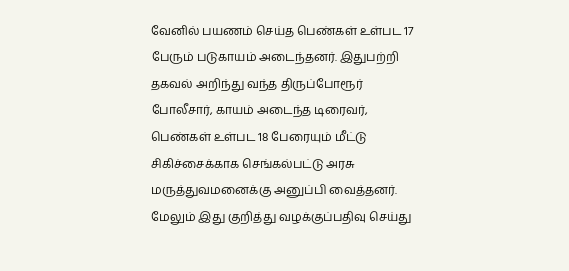வேனில் பயணம் செய்த பெண்கள் உள்பட 17 பேரும் படுகாயம் அடைந்தனர். இதுபற்றி தகவல் அறிந்து வந்த திருப்போரூர் போலீசார், காயம் அடைந்த டிரைவர், பெண்கள் உள்பட 18 பேரையும் மீட்டு சிகிச்சைக்காக செங்கல்பட்டு அரசு மருத்துவமனைக்கு அனுப்பி வைத்தனர். மேலும் இது குறித்து வழக்குப்பதிவு செய்து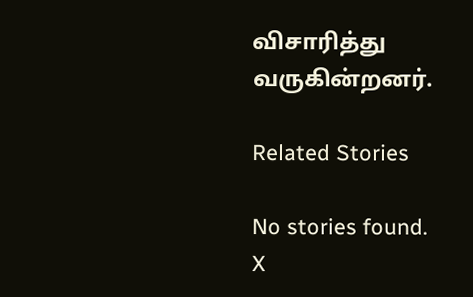விசாரித்து வருகின்றனர்.

Related Stories

No stories found.
X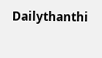Dailythanthi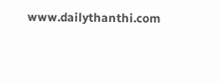www.dailythanthi.com